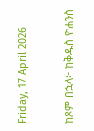Friday, 17 April 2026

ከጾም በኋላ፦ ከቅዱስ ዮሐንስ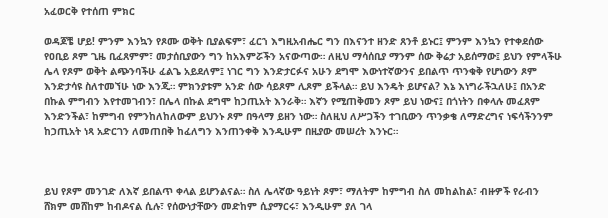አፈወርቅ የተሰጠ ምክር

ወዳጆቼ ሆይ! ምንም እንኳን የጾሙ ወቅት ቢያልፍም፣ ፈርኀ እግዚአብሔር ግን በእናንተ ዘንድ ጸንቶ ይኑር፤ ምንም እንኳን የተቀደሰው የዐቢይ ጾም ጊዜ ቢፈጸምም፣ መታሰቢያውን ግን ከአእምሯችን አናውጣው። ለዚህ ማሳሰቢያ ማንም ሰው ቅሬታ አይሰማው፤ ይህን የምላችሁ ሌላ የጾም ወቅት ልጭንባችሁ ፈልጌ አይደለም፤ ነገር ግን እንድታርፉና አሁን ደግሞ እውነተኛውንና ይበልጥ ጥንቁቅ የሆነውን ጾም እንድታሳዩ ስለተመኘሁ ነው እንጂ። ምክንያቱም አንድ ሰው ሳይጾም ሊጾም ይችላል። ይህ እንዴት ይሆናል? እኔ እነግራችኋለሁ፤ በአንድ በኩል ምግብን እየተመገብን፣ በሌላ በኩል ደግሞ ከኃጢአት እንራቅ። እኛን የሚጠቅመን ጾም ይህ ነውና፤ በጎነትን በቀላሉ መፈጸም እንድንችል፣ ከምግብ የምንከለከለውም ይህንኑ ጾም በዓላማ ይዘን ነው። ስለዚህ ለሥጋችን ተገቢውን ጥንቃቄ ለማድረግና ነፍሳችንንም ከኃጢአት ነጻ አድርገን ለመጠበቅ ከፈለግን እንጠንቀቅ እንዲሁም በዚያው መሠረት እንኑር።



ይህ የጾም መንገድ ለእኛ ይበልጥ ቀላል ይሆንልናል። ስለ ሌላኛው ዓይነት ጾም፣ ማለትም ከምግብ ስለ መከልከል፣ ብዙዎች የራብን ሸክም መሸከም ከብዶናል ሲሉ፣ የሰውነታቸውን መድከም ሲያማርሩ፣ እንዲሁም ያለ ገላ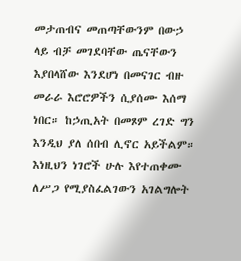መታጠብና መጠጣቸውንም በውኃ ላይ ብቻ መገደባቸው ጤናቸውን እያበላሸው እንደሆነ በመናገር ብዙ መራራ እሮሮዎችን ሲያሰሙ እሰማ ነበር። ከኃጢአት በመጾም ረገድ ግን እንዲህ ያለ ሰበብ ሊኖር አይችልም። እነዚህን ነገሮች ሁሉ እየተጠቀሙ ለሥጋ የሚያስፈልገውን አገልግሎት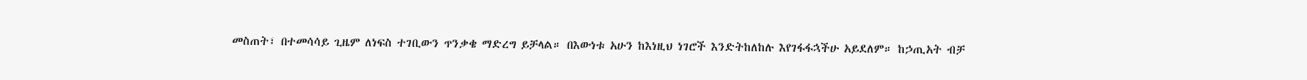መስጠት፣ በተመሳሳይ ጊዜም ለነፍስ ተገቢውን ጥንቃቄ ማድረግ ይቻላል። በእውነቱ አሁን ከእነዚህ ነገሮች እንድትከለከሉ እየገፋፋኋችሁ አይደለም። ከኃጢአት ብቻ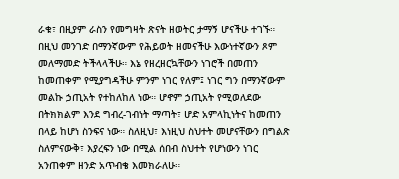ራቁ፣ በዚያም ራስን የመግዛት ጽናት ዘወትር ታማኝ ሆናችሁ ተገኙ። በዚህ መንገድ በማንኛውም የሕይወት ዘመናችሁ እውነተኛውን ጾም መለማመድ ትችላላችሁ። እኔ የዘረዘርኳቸውን ነገሮች በመጠን ከመጠቀም የሚያግዳችሁ ምንም ነገር የለም፤ ነገር ግን በማንኛውም መልኩ ኃጢአት የተከለከለ ነው። ሆኖም ኃጢአት የሚወለደው በትክክልም እንደ ግብረ-ገብነት ማጣት፣ ሆድ አምላኪነትና ከመጠን በላይ ከሆነ ስንፍና ነው። ስለዚህ፣ እነዚህ ስህተት መሆናቸውን በግልጽ ስለምናውቅ፣ እያረፍን ነው በሚል ሰበብ ስህተት የሆነውን ነገር አንጠቀም ዘንድ አጥብቄ እመክራለሁ።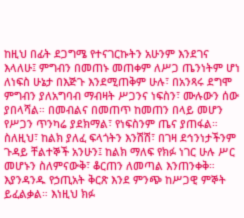ከዚህ በፊት ደጋግሜ የተናገርኩትን አሁንም እንደገና እላለሁ፤ ምግብን በመጠኑ መጠቀም ለሥጋ ጤንነትም ሆነ ለነፍስ ሁኔታ በእጅጉ እንደሚጠቅም ሁሉ፣ በአንጻሩ ደግሞ ምግብን ያለአግባብ ማብዛት ሥጋንና ነፍስን፣ ሙሉውን ሰው ያበላሻል። በመብልና በመጠጥ ከመጠን በላይ መሆን የሥጋን ጥንካሬ ያደክማል፣ የነፍስንም ጤና ያጠፋል። ስለዚህ፣ ከልክ ያለፈ ፍላጎትን እንሽሽ፣ በገዛ ደኅንነታችንም ጉዳይ ቸልተኞች አንሁን፤ ከልክ ማለፍ የክፉ ነገር ሁሉ ሥር መሆኑን ስለምናውቅ፣ ቆርጠን ለመጣል እንጠንቀቅ። እያንዳንዱ የኃጢአት ቅርጽ እንደ ምንጭ ከሥጋዊ ምኞት ይፈልቃል። እነዚህ ክፉ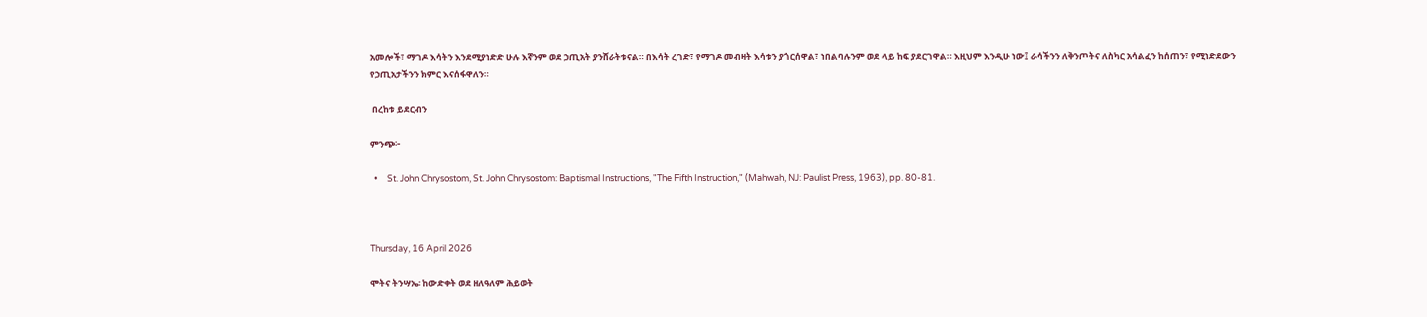አመሎች፣ ማገዶ እሳትን እንደሚያነድድ ሁሉ እኛንም ወደ ኃጢአት ያንሸራትቱናል። በእሳት ረገድ፣ የማገዶ መብዛት እሳቱን ያጎርሰዋል፣ ነበልባሉንም ወደ ላይ ከፍ ያደርገዋል። እዚህም እንዲሁ ነው፤ ራሳችንን ለቅንጦትና ለስካር አሳልፈን ከሰጠን፣ የሚነድደውን የኃጢአታችንን ክምር እናሰፋዋለን።

 በረከቱ ይደርብን

ምንጭ፦

  •     St. John Chrysostom, St. John Chrysostom: Baptismal Instructions, "The Fifth Instruction," (Mahwah, NJ: Paulist Press, 1963), pp. 80-81.



Thursday, 16 April 2026

ሞትና ትንሣኤ፡ ከውድቀት ወደ ዘለዓለም ሕይወት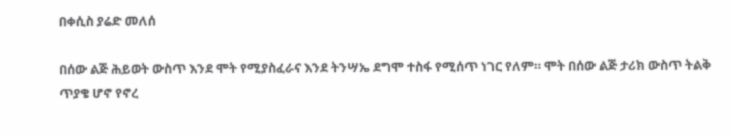በቀሲስ ያሬድ መለሰ

በሰው ልጅ ሕይወት ውስጥ እንደ ሞት የሚያስፈራና እንደ ትንሣኤ ደግሞ ተስፋ የሚሰጥ ነገር የለም። ሞት በሰው ልጅ ታሪክ ውስጥ ትልቅ ጥያቄ ሆኖ የኖረ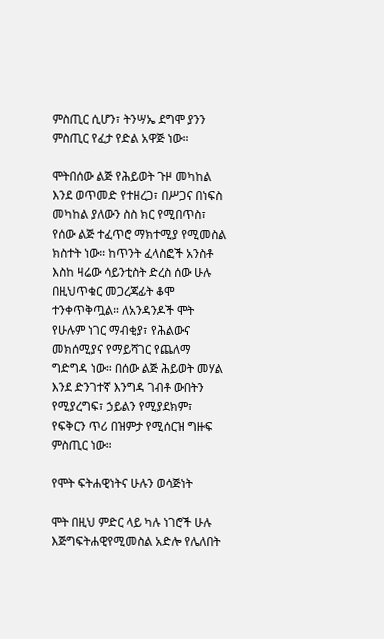ምስጢር ሲሆን፣ ትንሣኤ ደግሞ ያንን ምስጢር የፈታ የድል አዋጅ ነው።

ሞትበሰው ልጅ የሕይወት ጉዞ መካከል እንደ ወጥመድ የተዘረጋ፣ በሥጋና በነፍስ መካከል ያለውን ስስ ክር የሚበጥስ፣ የሰው ልጅ ተፈጥሮ ማክተሚያ የሚመስል ክስተት ነው። ከጥንት ፈላስፎች አንስቶ እስከ ዛሬው ሳይንቲስት ድረስ ሰው ሁሉ በዚህጥቁር መጋረጃፊት ቆሞ ተንቀጥቅጧል። ለአንዳንዶች ሞት የሁሉም ነገር ማብቂያ፣ የሕልውና መክሰሚያና የማይሻገር የጨለማ ግድግዳ ነው። በሰው ልጅ ሕይወት መሃል እንደ ድንገተኛ እንግዳ ገብቶ ውበትን የሚያረግፍ፣ ኃይልን የሚያደክም፣ የፍቅርን ጥሪ በዝምታ የሚሰርዝ ግዙፍ ምስጢር ነው።

የሞት ፍትሐዊነትና ሁሉን ወሳጅነት

ሞት በዚህ ምድር ላይ ካሉ ነገሮች ሁሉ እጅግፍትሐዊየሚመስል አድሎ የሌለበት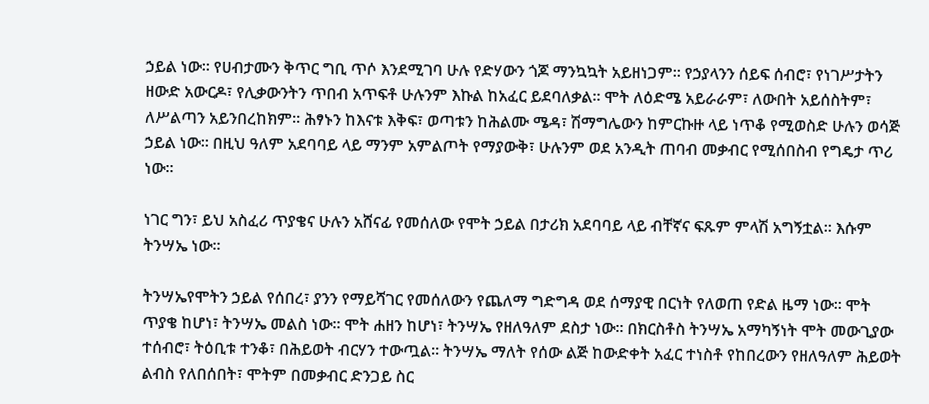ኃይል ነው። የሀብታሙን ቅጥር ግቢ ጥሶ እንደሚገባ ሁሉ የድሃውን ጎጆ ማንኳኳት አይዘነጋም። የኃያላንን ሰይፍ ሰብሮ፣ የነገሥታትን ዘውድ አውርዶ፣ የሊቃውንትን ጥበብ አጥፍቶ ሁሉንም እኩል ከአፈር ይደባለቃል። ሞት ለዕድሜ አይራራም፣ ለውበት አይሰስትም፣ ለሥልጣን አይንበረከክም። ሕፃኑን ከእናቱ እቅፍ፣ ወጣቱን ከሕልሙ ሜዳ፣ ሽማግሌውን ከምርኩዙ ላይ ነጥቆ የሚወስድ ሁሉን ወሳጅ ኃይል ነው። በዚህ ዓለም አደባባይ ላይ ማንም አምልጦት የማያውቅ፣ ሁሉንም ወደ አንዲት ጠባብ መቃብር የሚሰበስብ የግዴታ ጥሪ ነው።

ነገር ግን፣ ይህ አስፈሪ ጥያቄና ሁሉን አሸናፊ የመሰለው የሞት ኃይል በታሪክ አደባባይ ላይ ብቸኛና ፍጹም ምላሽ አግኝቷል። እሱም ትንሣኤ ነው።

ትንሣኤየሞትን ኃይል የሰበረ፣ ያንን የማይሻገር የመሰለውን የጨለማ ግድግዳ ወደ ሰማያዊ በርነት የለወጠ የድል ዜማ ነው። ሞት ጥያቄ ከሆነ፣ ትንሣኤ መልስ ነው። ሞት ሐዘን ከሆነ፣ ትንሣኤ የዘለዓለም ደስታ ነው። በክርስቶስ ትንሣኤ አማካኝነት ሞት መውጊያው ተሰብሮ፣ ትዕቢቱ ተንቆ፣ በሕይወት ብርሃን ተውጧል። ትንሣኤ ማለት የሰው ልጅ ከውድቀት አፈር ተነስቶ የከበረውን የዘለዓለም ሕይወት ልብስ የለበሰበት፣ ሞትም በመቃብር ድንጋይ ስር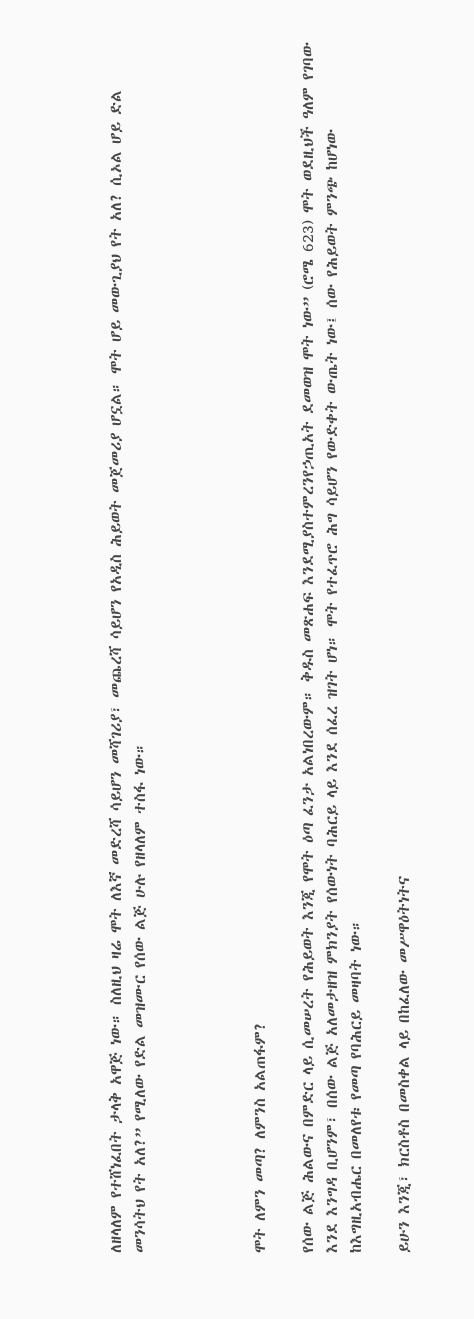ለዘላለም የተሸነፈበት ታላቅ አዋጅ ነው። ስለዚህ ዛሬ ሞት ለእኛ መድረሻ ሳይሆን መሻገሪያ፣ መጨረሻ ሳይሆን የአዲስ ሕይወት መጀመሪያ ሆኗል። ሞት ሆይ መውጊያህ የት አለ? ሲኦል ሆይ ድል መንሳትህ የት አለ?” የሚለው የድል መዝሙር የሰው ልጅ ሁሉ የዘላለም ተስፋ ነው።




ሞት ለምን መጣ? ለምንስ አልጠፋም?

የሰው ልጅ ሕልውና በምድር ላይ ሲመሠረት የሕይወት እንጂ የሞት ዕጣ ፈንታ አልነበረውም። ቅዱስ መጽሐፍ እንደሚያስተምረንየኃጢአት ደመወዝ ሞት ነው” (ሮሜ 623) ሞት ወደዚህች ዓለም የገባው እንደ እንግዳ ቢሆንም፣ በሰው ልጅ አለመታዘዝ ምክንያት የሰውነት ባሕርይ ላይ እንደ ሰፈረ ዝገት ሆነ። ሞት የተፈጥሮ ሕግ ሳይሆን የውድቀት ውጤት ነው፤ ሰው የሕይወት ምንጭ ከሆነው ከእግዚአብሔር በመለየቱ የመጣ የባሕርይ መዛባት ነው።

ይሁን እንጂ፣ ክርስቶስ በመስቀል ላይ በከፈለው መሥዋዕትነትና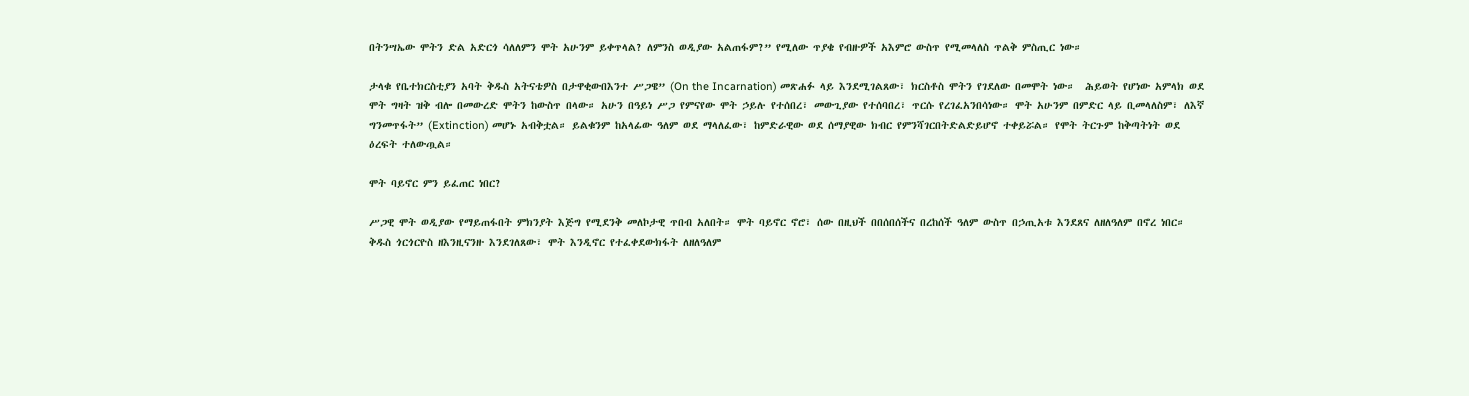በትንሣኤው ሞትን ድል አድርጎ ሳለለምን ሞት አሁንም ይቀጥላል? ለምንስ ወዲያው አልጠፋም?” የሚለው ጥያቄ የብዙዎች አእምሮ ውስጥ የሚመላለስ ጥልቅ ምስጢር ነው።

ታላቁ የቤተክርስቲያን አባት ቅዱስ አትናቴዎስ በታዋቂውበእንተ ሥጋዌ” (On the Incarnation) መጽሐፉ ላይ እንደሚገልጸው፣ ክርስቶስ ሞትን የገደለው በመሞት ነው።  ሕይወት የሆነው አምላክ ወደ ሞት ግዛት ዝቅ ብሎ በመውረድ ሞትን ከውስጥ በላው። አሁን በዓይነ ሥጋ የምናየው ሞት ኃይሉ የተሰበረ፣ መውጊያው የተሰባበረ፣ ጥርሱ የረገፈአንበሳነው። ሞት አሁንም በምድር ላይ ቢመላለስም፣ ለእኛ ግንመጥፋት” (Extinction) መሆኑ አብቅቷል። ይልቁንም ከአላፊው ዓለም ወደ ማላለፈው፣ ከምድራዊው ወደ ሰማያዊው ክብር የምንሻገርበትድልድይሆኖ ተቀይሯል። የሞት ትርጉም ከቅጣትነት ወደ ዕረፍት ተለውጧል።

ሞት ባይኖር ምን ይፈጠር ነበር?

ሥጋዊ ሞት ወዲያው የማይጠፋበት ምክንያት እጅግ የሚደንቅ መለኮታዊ ጥበብ አለበት። ሞት ባይኖር ኖሮ፣ ሰው በዚህች በበሰበሰችና በረከሰች ዓለም ውስጥ በኃጢአቱ እንደጸና ለዘለዓለም በኖረ ነበር። ቅዱስ ጎርጎርዮስ ዘእንዚናንዙ እንደገለጸው፣ ሞት እንዲኖር የተፈቀደውክፋት ለዘለዓለም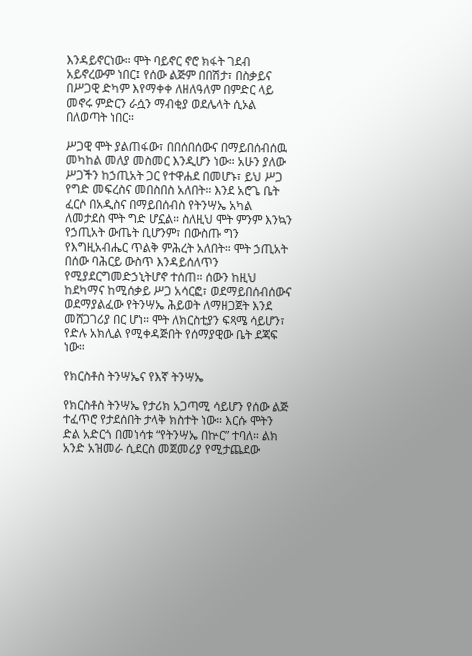እንዳይኖርነው። ሞት ባይኖር ኖሮ ክፋት ገደብ አይኖረውም ነበር፤ የሰው ልጅም በበሽታ፣ በስቃይና በሥጋዊ ድካም እየማቀቀ ለዘለዓለም በምድር ላይ መኖሩ ምድርን ራሷን ማብቂያ ወደሌላት ሲኦል በለወጣት ነበር።

ሥጋዊ ሞት ያልጠፋው፣ በበሰበሰውና በማይበሰብሰዉ መካከል መለያ መስመር እንዲሆን ነው። አሁን ያለው ሥጋችን ከኃጢአት ጋር የተዋሐደ በመሆኑ፣ ይህ ሥጋ የግድ መፍረስና መበስበስ አለበት። እንደ አሮጌ ቤት ፈርሶ በአዲስና በማይበሰብስ የትንሣኤ አካል ለመታደስ ሞት ግድ ሆኗል። ስለዚህ ሞት ምንም እንኳን የኃጢአት ውጤት ቢሆንም፣ በውስጡ ግን የእግዚአብሔር ጥልቅ ምሕረት አለበት። ሞት ኃጢአት በሰው ባሕርይ ውስጥ እንዳይሰለጥን የሚያደርግመድኃኒትሆኖ ተሰጠ። ሰውን ከዚህ ከደካማና ከሚሰቃይ ሥጋ አሳርፎ፣ ወደማይበሰብሰውና ወደማያልፈው የትንሣኤ ሕይወት ለማዘጋጀት እንደ መሸጋገሪያ በር ሆነ። ሞት ለክርስቲያን ፍጻሜ ሳይሆን፣ የድሉ አክሊል የሚቀዳጅበት የሰማያዊው ቤት ደጃፍ ነው።

የክርስቶስ ትንሣኤና የእኛ ትንሣኤ

የክርስቶስ ትንሣኤ የታሪክ አጋጣሚ ሳይሆን የሰው ልጅ ተፈጥሮ የታደሰበት ታላቅ ክስተት ነው። እርሱ ሞትን ድል አድርጎ በመነሳቱ “የትንሣኤ በኵር” ተባለ። ልክ አንድ አዝመራ ሲደርስ መጀመሪያ የሚታጨደው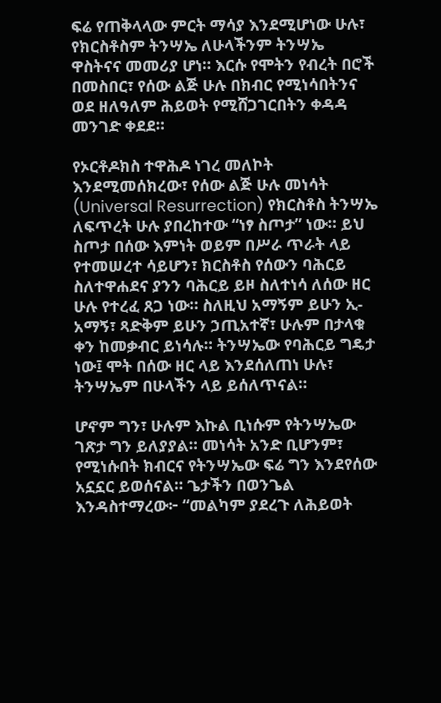ፍሬ የጠቅላላው ምርት ማሳያ እንደሚሆነው ሁሉ፣ የክርስቶስም ትንሣኤ ለሁላችንም ትንሣኤ ዋስትናና መመሪያ ሆነ። እርሱ የሞትን የብረት በሮች በመስበር፣ የሰው ልጅ ሁሉ በክብር የሚነሳበትንና ወደ ዘለዓለም ሕይወት የሚሸጋገርበትን ቀዳዳ መንገድ ቀደደ።

የኦርቶዶክስ ተዋሕዶ ነገረ መለኮት እንደሚመሰክረው፣ የሰው ልጅ ሁሉ መነሳት (Universal Resurrection) የክርስቶስ ትንሣኤ ለፍጥረት ሁሉ ያበረከተው “ነፃ ስጦታ” ነው። ይህ ስጦታ በሰው እምነት ወይም በሥራ ጥራት ላይ የተመሠረተ ሳይሆን፣ ክርስቶስ የሰውን ባሕርይ ስለተዋሐደና ያንን ባሕርይ ይዞ ስለተነሳ ለሰው ዘር ሁሉ የተረፈ ጸጋ ነው። ስለዚህ አማኝም ይሁን ኢ-አማኝ፣ ጻድቅም ይሁን ኃጢአተኛ፣ ሁሉም በታላቁ ቀን ከመቃብር ይነሳሉ። ትንሣኤው የባሕርይ ግዴታ ነው፤ ሞት በሰው ዘር ላይ እንደሰለጠነ ሁሉ፣ ትንሣኤም በሁላችን ላይ ይሰለጥናል።

ሆኖም ግን፣ ሁሉም እኩል ቢነሱም የትንሣኤው ገጽታ ግን ይለያያል። መነሳት አንድ ቢሆንም፣ የሚነሱበት ክብርና የትንሣኤው ፍሬ ግን እንደየሰው አኗኗር ይወሰናል። ጌታችን በወንጌል እንዳስተማረው፦ “መልካም ያደረጉ ለሕይወት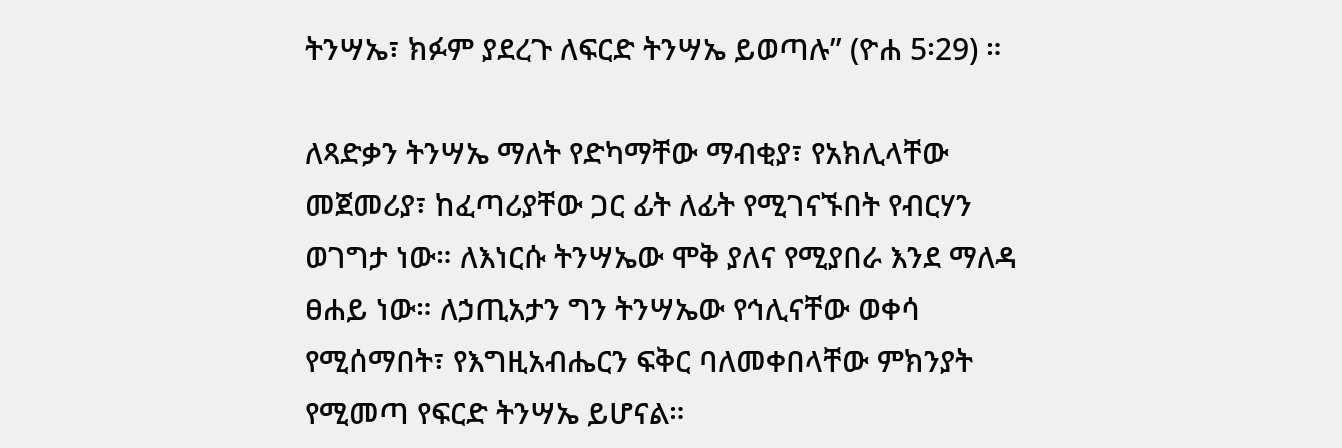ትንሣኤ፣ ክፉም ያደረጉ ለፍርድ ትንሣኤ ይወጣሉ” (ዮሐ 5፡29) ።

ለጻድቃን ትንሣኤ ማለት የድካማቸው ማብቂያ፣ የአክሊላቸው መጀመሪያ፣ ከፈጣሪያቸው ጋር ፊት ለፊት የሚገናኙበት የብርሃን ወገግታ ነው። ለእነርሱ ትንሣኤው ሞቅ ያለና የሚያበራ እንደ ማለዳ ፀሐይ ነው። ለኃጢአታን ግን ትንሣኤው የኅሊናቸው ወቀሳ የሚሰማበት፣ የእግዚአብሔርን ፍቅር ባለመቀበላቸው ምክንያት የሚመጣ የፍርድ ትንሣኤ ይሆናል።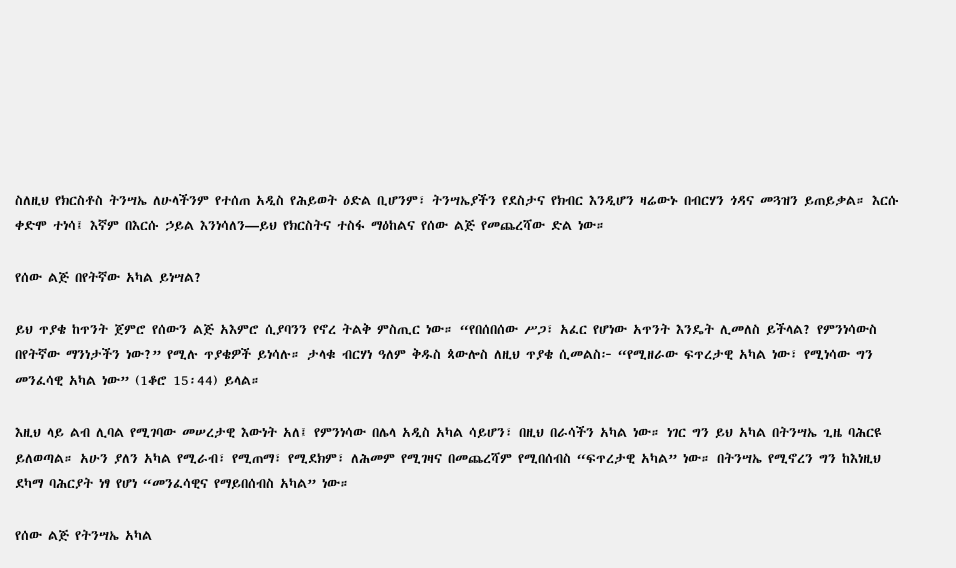ስለዚህ የክርስቶስ ትንሣኤ ለሁላችንም የተሰጠ አዲስ የሕይወት ዕድል ቢሆንም፣ ትንሣኤያችን የደስታና የክብር እንዲሆን ዛሬውኑ በብርሃን ጎዳና መጓዝን ይጠይቃል። እርሱ ቀድሞ ተነሳ፤ እኛም በእርሱ ኃይል እንነሳለን—ይህ የክርስትና ተስፋ ማዕከልና የሰው ልጅ የመጨረሻው ድል ነው።

የሰው ልጅ በየትኛው አካል ይነሣል?

ይህ ጥያቄ ከጥንት ጀምሮ የሰውን ልጅ አእምሮ ሲያባንን የኖረ ትልቅ ምስጢር ነው። “የበሰበሰው ሥጋ፣ አፈር የሆነው አጥንት እንዴት ሊመለስ ይችላል? የምንነሳውስ በየትኛው ማንነታችን ነው?” የሚሉ ጥያቄዎች ይነሳሉ። ታላቁ ብርሃነ ዓለም ቅዱስ ጳውሎስ ለዚህ ጥያቄ ሲመልስ፦ “የሚዘራው ፍጥረታዊ አካል ነው፣ የሚነሳው ግን መንፈሳዊ አካል ነው” (1ቆሮ 15፡44) ይላል።

እዚህ ላይ ልብ ሊባል የሚገባው መሠረታዊ እውነት አለ፤ የምንነሳው በሌላ አዲስ አካል ሳይሆን፣ በዚህ በራሳችን አካል ነው። ነገር ግን ይህ አካል በትንሣኤ ጊዜ ባሕርዩ ይለወጣል። አሁን ያለን አካል የሚራብ፣ የሚጠማ፣ የሚደክም፣ ለሕመም የሚገዛና በመጨረሻም የሚበሰብስ “ፍጥረታዊ አካል” ነው። በትንሣኤ የሚኖረን ግን ከእነዚህ ደካማ ባሕርያት ነፃ የሆነ “መንፈሳዊና የማይበሰብስ አካል” ነው።

የሰው ልጅ የትንሣኤ አካል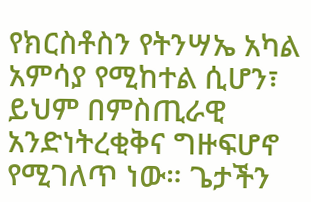የክርስቶስን የትንሣኤ አካል አምሳያ የሚከተል ሲሆን፣ ይህም በምስጢራዊ አንድነትረቂቅና ግዙፍሆኖ የሚገለጥ ነው። ጌታችን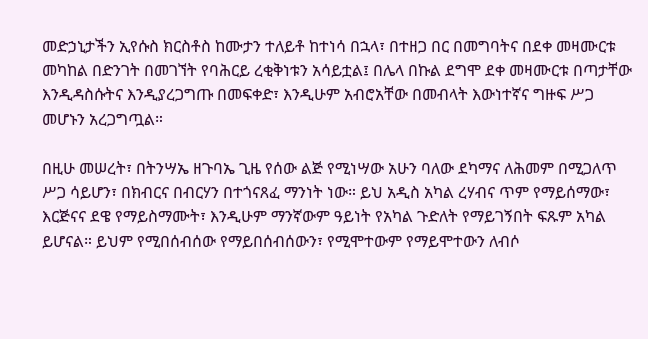መድኃኒታችን ኢየሱስ ክርስቶስ ከሙታን ተለይቶ ከተነሳ በኋላ፣ በተዘጋ በር በመግባትና በደቀ መዛሙርቱ መካከል በድንገት በመገኘት የባሕርይ ረቂቅነቱን አሳይቷል፤ በሌላ በኩል ደግሞ ደቀ መዛሙርቱ በጣታቸው እንዲዳስሱትና እንዲያረጋግጡ በመፍቀድ፣ እንዲሁም አብሮአቸው በመብላት እውነተኛና ግዙፍ ሥጋ መሆኑን አረጋግጧል።

በዚሁ መሠረት፣ በትንሣኤ ዘጉባኤ ጊዜ የሰው ልጅ የሚነሣው አሁን ባለው ደካማና ለሕመም በሚጋለጥ ሥጋ ሳይሆን፣ በክብርና በብርሃን በተጎናጸፈ ማንነት ነው። ይህ አዲስ አካል ረሃብና ጥም የማይሰማው፣ እርጅናና ደዌ የማይስማሙት፣ እንዲሁም ማንኛውም ዓይነት የአካል ጉድለት የማይገኝበት ፍጹም አካል ይሆናል። ይህም የሚበሰብሰው የማይበሰብሰውን፣ የሚሞተውም የማይሞተውን ለብሶ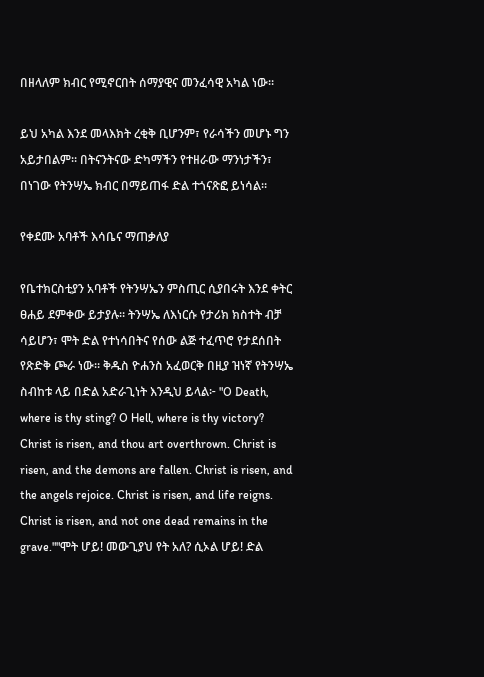በዘላለም ክብር የሚኖርበት ሰማያዊና መንፈሳዊ አካል ነው።

ይህ አካል እንደ መላእክት ረቂቅ ቢሆንም፣ የራሳችን መሆኑ ግን አይታበልም። በትናንትናው ድካማችን የተዘራው ማንነታችን፣ በነገው የትንሣኤ ክብር በማይጠፋ ድል ተጎናጽፎ ይነሳል።

የቀደሙ አባቶች እሳቤና ማጠቃለያ

የቤተክርስቲያን አባቶች የትንሣኤን ምስጢር ሲያበሩት እንደ ቀትር ፀሐይ ደምቀው ይታያሉ። ትንሣኤ ለእነርሱ የታሪክ ክስተት ብቻ ሳይሆን፣ ሞት ድል የተነሳበትና የሰው ልጅ ተፈጥሮ የታደሰበት የጽድቅ ጮራ ነው። ቅዱስ ዮሐንስ አፈወርቅ በዚያ ዝነኛ የትንሣኤ ስብከቱ ላይ በድል አድራጊነት እንዲህ ይላል፦ "O Death, where is thy sting? O Hell, where is thy victory? Christ is risen, and thou art overthrown. Christ is risen, and the demons are fallen. Christ is risen, and the angels rejoice. Christ is risen, and life reigns. Christ is risen, and not one dead remains in the grave.""ሞት ሆይ! መውጊያህ የት አለ? ሲኦል ሆይ! ድል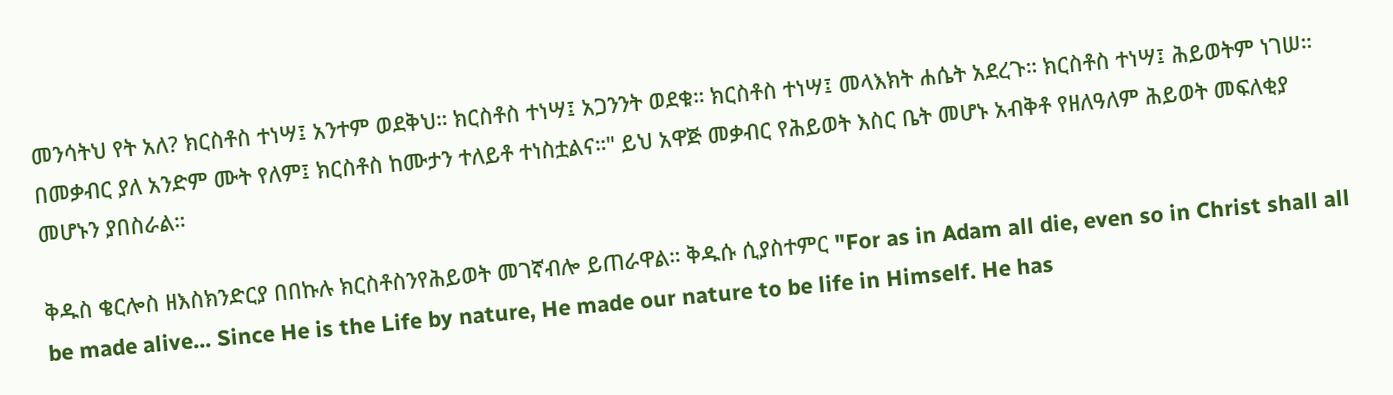መንሳትህ የት አለ? ክርስቶስ ተነሣ፤ አንተም ወደቅህ። ክርስቶስ ተነሣ፤ አጋንንት ወደቁ። ክርስቶስ ተነሣ፤ መላእክት ሐሴት አደረጉ። ክርስቶስ ተነሣ፤ ሕይወትም ነገሠ። በመቃብር ያለ አንድም ሙት የለም፤ ክርስቶስ ከሙታን ተለይቶ ተነስቷልና።" ይህ አዋጅ መቃብር የሕይወት እስር ቤት መሆኑ አብቅቶ የዘለዓለም ሕይወት መፍለቂያ መሆኑን ያበስራል።

ቅዱስ ቄርሎስ ዘእስክንድርያ በበኩሉ ክርስቶስንየሕይወት መገኛብሎ ይጠራዋል። ቅዱሱ ሲያስተምር "For as in Adam all die, even so in Christ shall all be made alive... Since He is the Life by nature, He made our nature to be life in Himself. He has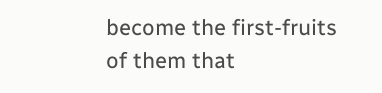become the first-fruits of them that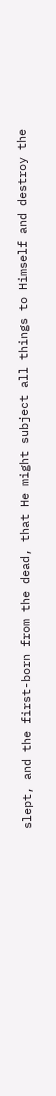slept, and the first-born from the dead, that He might subject all things to Himself and destroy the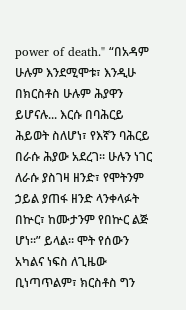power of death." “በአዳም ሁሉም እንደሚሞቱ፣ እንዲሁ በክርስቶስ ሁሉም ሕያዋን ይሆናሉ... እርሱ በባሕርይ ሕይወት ስለሆነ፣ የእኛን ባሕርይ በራሱ ሕያው አደረገ። ሁሉን ነገር ለራሱ ያስገዛ ዘንድ፣ የሞትንም ኃይል ያጠፋ ዘንድ ላንቀላፉት በኵር፣ ከሙታንም የበኵር ልጅ ሆነ።” ይላል። ሞት የሰውን አካልና ነፍስ ለጊዜው ቢነጣጥልም፣ ክርስቶስ ግን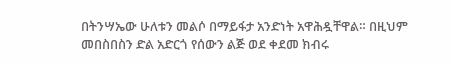በትንሣኤው ሁለቱን መልሶ በማይፋታ አንድነት አዋሕዷቸዋል። በዚህም መበስበስን ድል አድርጎ የሰውን ልጅ ወደ ቀደመ ክብሩ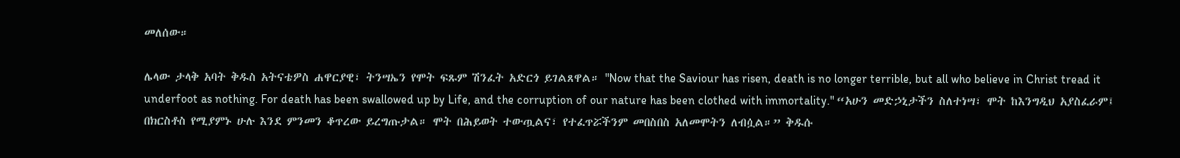መለሰው።

ሌላው ታላቅ አባት ቅዱስ አትናቴዎስ ሐዋርያዊ፣ ትንሣኤን የሞት ፍጹም ሽንፈት አድርጎ ይገልጸዋል። "Now that the Saviour has risen, death is no longer terrible, but all who believe in Christ tread it underfoot as nothing. For death has been swallowed up by Life, and the corruption of our nature has been clothed with immortality." “አሁን መድኃኒታችን ስለተነሣ፣ ሞት ከእንግዲህ አያስፈራም፤ በክርስቶስ የሚያምኑ ሁሉ እንደ ምንመን ቆጥረው ይረግጡታል። ሞት በሕይወት ተውጧልና፣ የተፈጥሯችንም መበስበስ አለመሞትን ለብሷል።” ቅዱሱ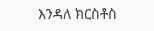እንዳለ ክርስቶስ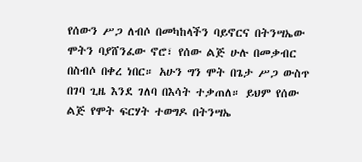የሰውን ሥጋ ለብሶ በመካከላችን ባይኖርና በትንሣኤው ሞትን ባያሸንፈው ኖሮ፣ የሰው ልጅ ሁሉ በመቃብር በስብሶ በቀረ ነበር። አሁን ግን ሞት በጌታ ሥጋ ውስጥ በገባ ጊዜ እንደ ገለባ በእሳት ተቃጠለ። ይህም የሰው ልጅ የሞት ፍርሃት ተወግዶ በትንሣኤ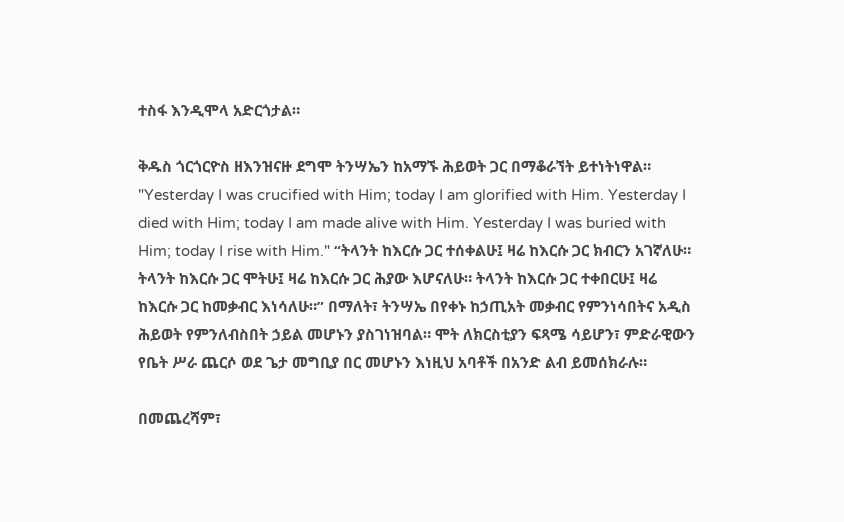ተስፋ እንዲሞላ አድርጎታል።

ቅዱስ ጎርጎርዮስ ዘእንዝናዙ ደግሞ ትንሣኤን ከአማኙ ሕይወት ጋር በማቆራኘት ይተነትነዋል። "Yesterday I was crucified with Him; today I am glorified with Him. Yesterday I died with Him; today I am made alive with Him. Yesterday I was buried with Him; today I rise with Him." “ትላንት ከእርሱ ጋር ተሰቀልሁ፤ ዛሬ ከእርሱ ጋር ክብርን አገኛለሁ። ትላንት ከእርሱ ጋር ሞትሁ፤ ዛሬ ከእርሱ ጋር ሕያው እሆናለሁ። ትላንት ከእርሱ ጋር ተቀበርሁ፤ ዛሬ ከእርሱ ጋር ከመቃብር እነሳለሁ።” በማለት፣ ትንሣኤ በየቀኑ ከኃጢአት መቃብር የምንነሳበትና አዲስ ሕይወት የምንለብስበት ኃይል መሆኑን ያስገነዝባል። ሞት ለክርስቲያን ፍጻሜ ሳይሆን፣ ምድራዊውን የቤት ሥራ ጨርሶ ወደ ጌታ መግቢያ በር መሆኑን እነዚህ አባቶች በአንድ ልብ ይመሰክራሉ።

በመጨረሻም፣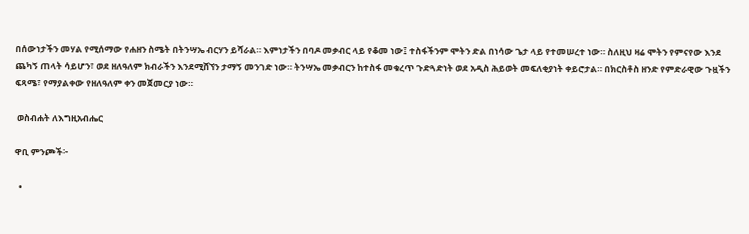በሰውነታችን መሃል የሚሰማው የሐዘን ስሜት በትንሣኤ ብርሃን ይሻራል። እምነታችን በባዶ መቃብር ላይ የቆመ ነው፤ ተስፋችንም ሞትን ድል በነሳው ጌታ ላይ የተመሠረተ ነው። ስለዚህ ዛሬ ሞትን የምናየው እንደ ጨካኝ ጠላት ሳይሆን፣ ወደ ዘለዓለም ክብራችን እንደሚሸኘን ታማኝ መንገድ ነው። ትንሣኤ መቃብርን ከተስፋ መቁረጥ ጉድጓድነት ወደ አዲስ ሕይወት መፍለቂያነት ቀይሮታል። በክርስቶስ ዘንድ የምድራዊው ጉዟችን ፍጻሜ፣ የማያልቀው የዘለዓለም ቀን መጀመርያ ነው።

 ወስብሐት ለእግዚአብሔር

ዋቢ ምንጮች፦

  •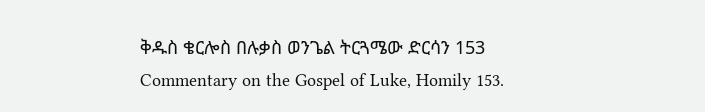ቅዱስ ቄርሎስ በሉቃስ ወንጌል ትርጓሜው ድርሳን 153 Commentary on the Gospel of Luke, Homily 153.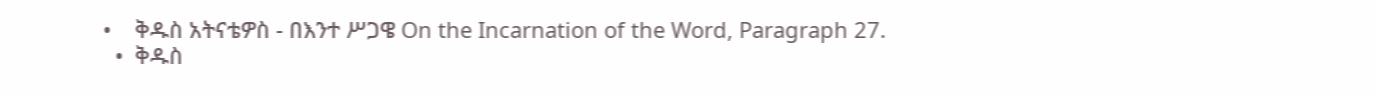•    ቅዱስ አትናቴዎስ - በእንተ ሥጋዌ On the Incarnation of the Word, Paragraph 27.
  •  ቅዱስ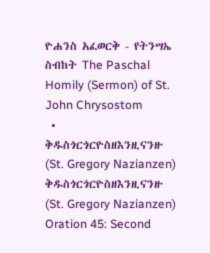ዮሐንስ አፈወርቅ - የትንሣኤ ስብከት The Paschal Homily (Sermon) of St. John Chrysostom
  •  ቅዱስጎርጎርዮስዘእንዚናንዙ (St. Gregory Nazianzen) ቅዱስጎርጎርዮስዘእንዚናንዙ (St. Gregory Nazianzen) Oration 45: Second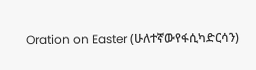Oration on Easter (ሁለተኛውየፋሲካድርሳን)